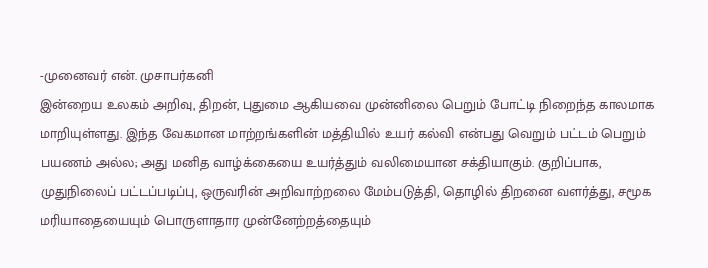-முனைவர் என். முசாபர்கனி
இன்றைய உலகம் அறிவு, திறன், புதுமை ஆகியவை முன்னிலை பெறும் போட்டி நிறைந்த காலமாக மாறியுள்ளது. இந்த வேகமான மாற்றங்களின் மத்தியில் உயர் கல்வி என்பது வெறும் பட்டம் பெறும் பயணம் அல்ல; அது மனித வாழ்க்கையை உயர்த்தும் வலிமையான சக்தியாகும். குறிப்பாக, முதுநிலைப் பட்டப்படிப்பு, ஒருவரின் அறிவாற்றலை மேம்படுத்தி, தொழில் திறனை வளர்த்து, சமூக மரியாதையையும் பொருளாதார முன்னேற்றத்தையும்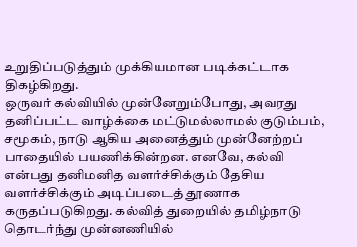உறுதிப்படுத்தும் முக்கியமான படிக்கட்டாக திகழ்கிறது.
ஒருவர் கல்வியில் முன்னேறும்போது, அவரது தனிப்பட்ட வாழ்க்கை மட்டுமல்லாமல் குடும்பம், சமூகம், நாடு ஆகிய அனைத்தும் முன்னேற்றப் பாதையில் பயணிக்கின்றன. எனவே, கல்வி என்பது தனிமனித வளர்ச்சிக்கும் தேசிய வளர்ச்சிக்கும் அடிப்படைத் தூணாக கருதப்படுகிறது. கல்வித் துறையில் தமிழ்நாடு தொடர்ந்து முன்னணியில்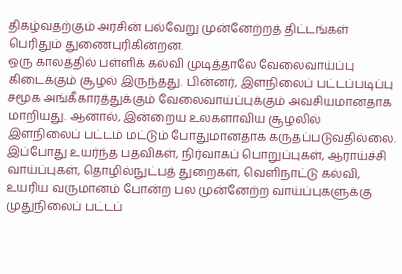திகழ்வதற்கும் அரசின் பல்வேறு முன்னேற்றத் திட்டங்கள் பெரிதும் துணைபுரிகின்றன.
ஒரு காலத்தில் பள்ளிக் கல்வி முடித்தாலே வேலைவாய்ப்பு கிடைக்கும் சூழல் இருந்தது. பின்னர், இளநிலைப் பட்டப்படிப்பு சமூக அங்கீகாரத்துக்கும் வேலைவாய்ப்புக்கும் அவசியமானதாக மாறியது. ஆனால், இன்றைய உலகளாவிய சூழலில் இளநிலைப் பட்டம் மட்டும் போதுமானதாக கருதப்படுவதில்லை.
இப்போது உயர்ந்த பதவிகள், நிர்வாகப் பொறுப்புகள், ஆராய்ச்சி வாய்ப்புகள், தொழில்நுட்பத் துறைகள், வெளிநாட்டு கல்வி, உயரிய வருமானம் போன்ற பல முன்னேற்ற வாய்ப்புகளுக்கு முதுநிலைப் பட்டப்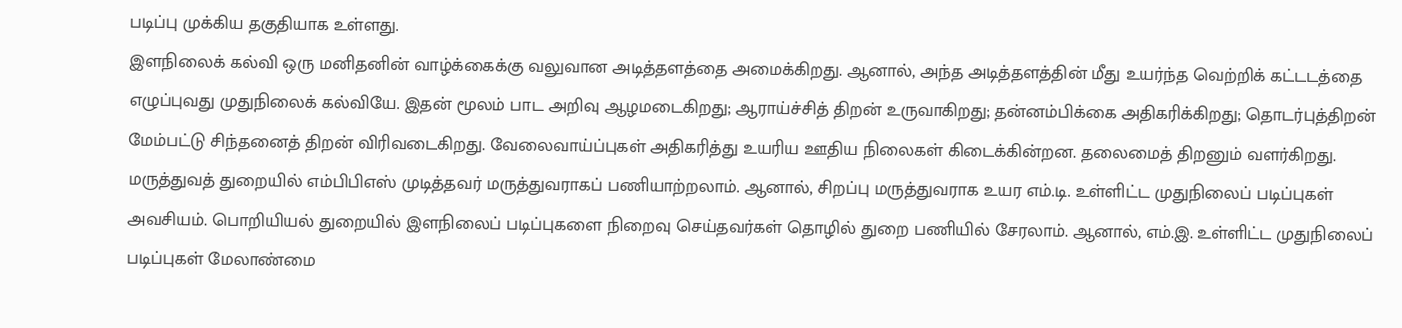படிப்பு முக்கிய தகுதியாக உள்ளது.
இளநிலைக் கல்வி ஒரு மனிதனின் வாழ்க்கைக்கு வலுவான அடித்தளத்தை அமைக்கிறது. ஆனால், அந்த அடித்தளத்தின் மீது உயர்ந்த வெற்றிக் கட்டடத்தை எழுப்புவது முதுநிலைக் கல்வியே. இதன் மூலம் பாட அறிவு ஆழமடைகிறது; ஆராய்ச்சித் திறன் உருவாகிறது; தன்னம்பிக்கை அதிகரிக்கிறது; தொடர்புத்திறன் மேம்பட்டு சிந்தனைத் திறன் விரிவடைகிறது. வேலைவாய்ப்புகள் அதிகரித்து உயரிய ஊதிய நிலைகள் கிடைக்கின்றன. தலைமைத் திறனும் வளர்கிறது.
மருத்துவத் துறையில் எம்பிபிஎஸ் முடித்தவர் மருத்துவராகப் பணியாற்றலாம். ஆனால், சிறப்பு மருத்துவராக உயர எம்.டி. உள்ளிட்ட முதுநிலைப் படிப்புகள் அவசியம். பொறியியல் துறையில் இளநிலைப் படிப்புகளை நிறைவு செய்தவர்கள் தொழில் துறை பணியில் சேரலாம். ஆனால், எம்.இ. உள்ளிட்ட முதுநிலைப் படிப்புகள் மேலாண்மை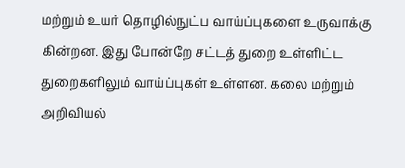மற்றும் உயர் தொழில்நுட்ப வாய்ப்புகளை உருவாக்கு கின்றன. இது போன்றே சட்டத் துறை உள்ளிட்ட துறைகளிலும் வாய்ப்புகள் உள்ளன. கலை மற்றும் அறிவியல்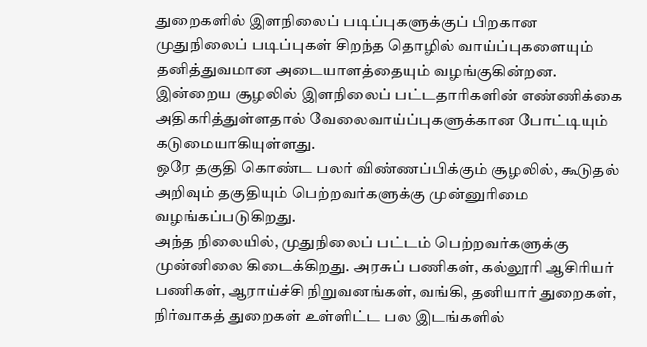துறைகளில் இளநிலைப் படிப்புகளுக்குப் பிறகான முதுநிலைப் படிப்புகள் சிறந்த தொழில் வாய்ப்புகளையும் தனித்துவமான அடையாளத்தையும் வழங்குகின்றன.
இன்றைய சூழலில் இளநிலைப் பட்டதாரிகளின் எண்ணிக்கை அதிகரித்துள்ளதால் வேலைவாய்ப்புகளுக்கான போட்டியும் கடுமையாகியுள்ளது.
ஒரே தகுதி கொண்ட பலர் விண்ணப்பிக்கும் சூழலில், கூடுதல் அறிவும் தகுதியும் பெற்றவர்களுக்கு முன்னுரிமை வழங்கப்படுகிறது.
அந்த நிலையில், முதுநிலைப் பட்டம் பெற்றவர்களுக்கு முன்னிலை கிடைக்கிறது. அரசுப் பணிகள், கல்லூரி ஆசிரியர் பணிகள், ஆராய்ச்சி நிறுவனங்கள், வங்கி, தனியார் துறைகள், நிர்வாகத் துறைகள் உள்ளிட்ட பல இடங்களில்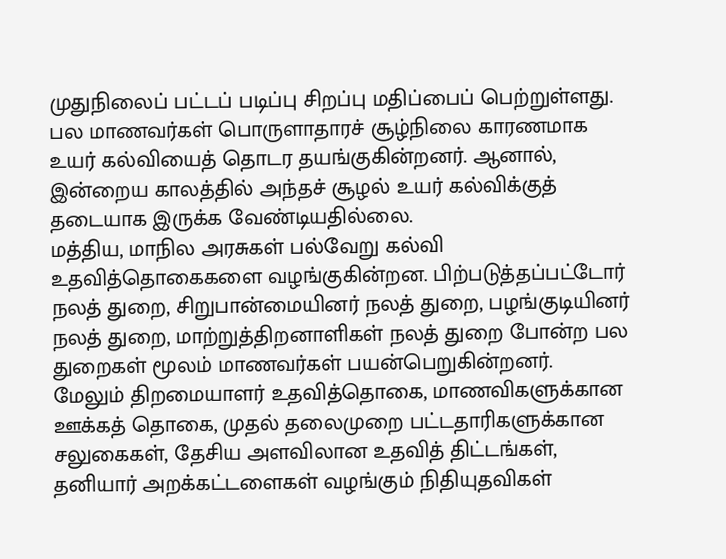முதுநிலைப் பட்டப் படிப்பு சிறப்பு மதிப்பைப் பெற்றுள்ளது.
பல மாணவர்கள் பொருளாதாரச் சூழ்நிலை காரணமாக உயர் கல்வியைத் தொடர தயங்குகின்றனர். ஆனால், இன்றைய காலத்தில் அந்தச் சூழல் உயர் கல்விக்குத் தடையாக இருக்க வேண்டியதில்லை.
மத்திய, மாநில அரசுகள் பல்வேறு கல்வி உதவித்தொகைகளை வழங்குகின்றன. பிற்படுத்தப்பட்டோர் நலத் துறை, சிறுபான்மையினர் நலத் துறை, பழங்குடியினர் நலத் துறை, மாற்றுத்திறனாளிகள் நலத் துறை போன்ற பல துறைகள் மூலம் மாணவர்கள் பயன்பெறுகின்றனர்.
மேலும் திறமையாளர் உதவித்தொகை, மாணவிகளுக்கான ஊக்கத் தொகை, முதல் தலைமுறை பட்டதாரிகளுக்கான சலுகைகள், தேசிய அளவிலான உதவித் திட்டங்கள், தனியார் அறக்கட்டளைகள் வழங்கும் நிதியுதவிகள்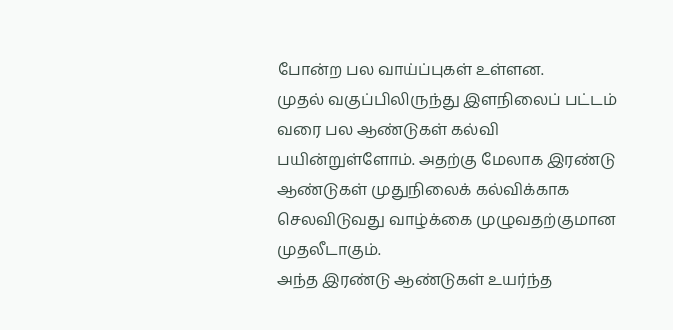போன்ற பல வாய்ப்புகள் உள்ளன.
முதல் வகுப்பிலிருந்து இளநிலைப் பட்டம் வரை பல ஆண்டுகள் கல்வி பயின்றுள்ளோம். அதற்கு மேலாக இரண்டு ஆண்டுகள் முதுநிலைக் கல்விக்காக செலவிடுவது வாழ்க்கை முழுவதற்குமான முதலீடாகும்.
அந்த இரண்டு ஆண்டுகள் உயர்ந்த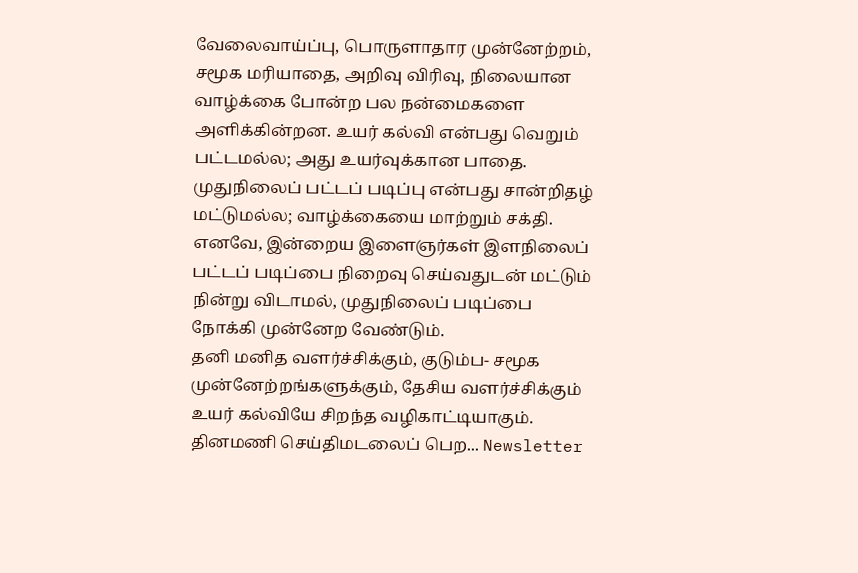வேலைவாய்ப்பு, பொருளாதார முன்னேற்றம், சமூக மரியாதை, அறிவு விரிவு, நிலையான வாழ்க்கை போன்ற பல நன்மைகளை அளிக்கின்றன. உயர் கல்வி என்பது வெறும் பட்டமல்ல; அது உயர்வுக்கான பாதை. முதுநிலைப் பட்டப் படிப்பு என்பது சான்றிதழ் மட்டுமல்ல; வாழ்க்கையை மாற்றும் சக்தி. எனவே, இன்றைய இளைஞர்கள் இளநிலைப் பட்டப் படிப்பை நிறைவு செய்வதுடன் மட்டும் நின்று விடாமல், முதுநிலைப் படிப்பை நோக்கி முன்னேற வேண்டும்.
தனி மனித வளர்ச்சிக்கும், குடும்ப- சமூக முன்னேற்றங்களுக்கும், தேசிய வளர்ச்சிக்கும் உயர் கல்வியே சிறந்த வழிகாட்டியாகும்.
தினமணி செய்திமடலைப் பெற... Newsletter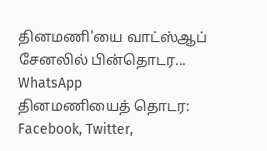தினமணி'யை வாட்ஸ்ஆப் சேனலில் பின்தொடர... WhatsApp
தினமணியைத் தொடர: Facebook, Twitter,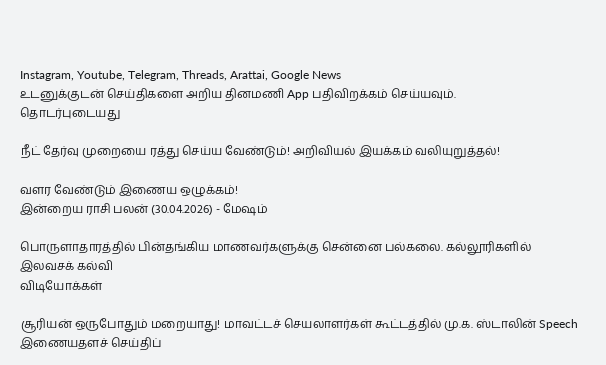Instagram, Youtube, Telegram, Threads, Arattai, Google News
உடனுக்குடன் செய்திகளை அறிய தினமணி App பதிவிறக்கம் செய்யவும்.
தொடர்புடையது

நீட் தேர்வு முறையை ரத்து செய்ய வேண்டும்! அறிவியல் இயக்கம் வலியுறுத்தல்!

வளர வேண்டும் இணைய ஒழுக்கம்!
இன்றைய ராசி பலன் (30.04.2026) - மேஷம்

பொருளாதாரத்தில் பின்தங்கிய மாணவர்களுக்கு சென்னை பல்கலை. கல்லூரிகளில் இலவசக் கல்வி
விடியோக்கள்

சூரியன் ஒருபோதும் மறையாது! மாவட்டச் செயலாளர்கள் கூட்டத்தில் மு.க. ஸ்டாலின் Speech
இணையதளச் செய்திப்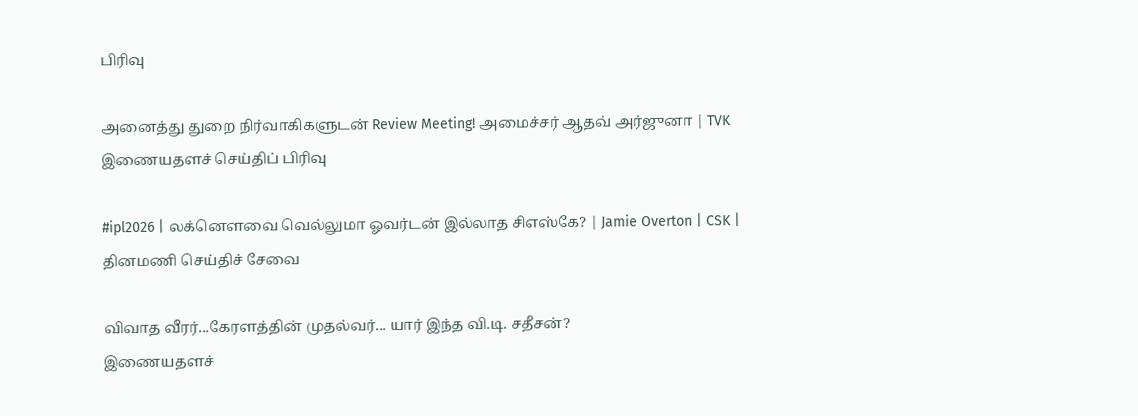பிரிவு

அனைத்து துறை நிர்வாகிகளுடன் Review Meeting! அமைச்சர் ஆதவ் அர்ஜுனா | TVK
இணையதளச் செய்திப் பிரிவு

#ipl2026 | லக்னௌவை வெல்லுமா ஓவர்டன் இல்லாத சிஎஸ்கே? | Jamie Overton | CSK |
தினமணி செய்திச் சேவை

விவாத வீரர்...கேரளத்தின் முதல்வர்... யார் இந்த வி.டி. சதீசன்?
இணையதளச்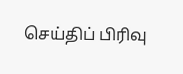செய்திப் பிரிவு